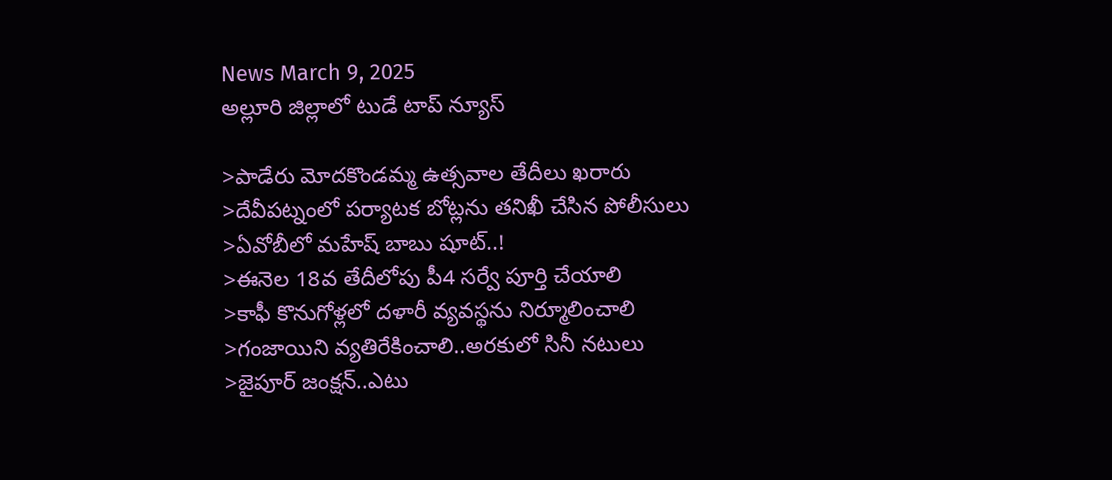News March 9, 2025
అల్లూరి జిల్లాలో టుడే టాప్ న్యూస్

>పాడేరు మోదకొండమ్మ ఉత్సవాల తేదీలు ఖరారు
>దేవీపట్నంలో పర్యాటక బోట్లను తనిఖీ చేసిన పోలీసులు
>ఏవోబీలో మహేష్ బాబు షూట్..!
>ఈనెల 18వ తేదీలోపు పీ4 సర్వే పూర్తి చేయాలి
>కాఫీ కొనుగోళ్లలో దళారీ వ్యవస్థను నిర్మూలించాలి
>గంజాయిని వ్యతిరేకించాలి..అరకులో సినీ నటులు
>జైపూర్ జంక్షన్..ఎటు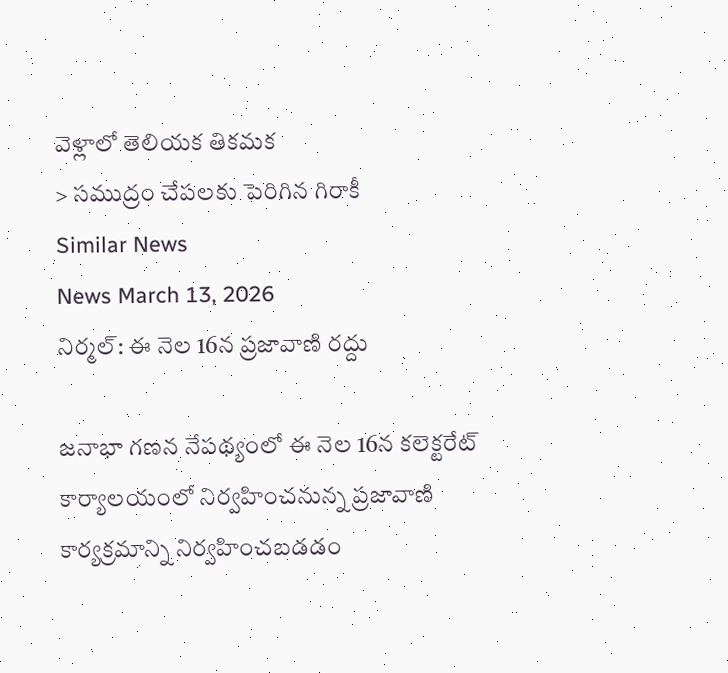వెళ్లాలో తెలియక తికమక
> సముద్రం చేపలకు పెరిగిన గిరాకీ
Similar News
News March 13, 2026
నిర్మల్: ఈ నెల 16న ప్రజావాణి రద్దు

జనాభా గణన నేపథ్యంలో ఈ నెల 16న కలెక్టరేట్ కార్యాలయంలో నిర్వహించనున్న ప్రజావాణి కార్యక్రమాన్ని నిర్వహించబడడం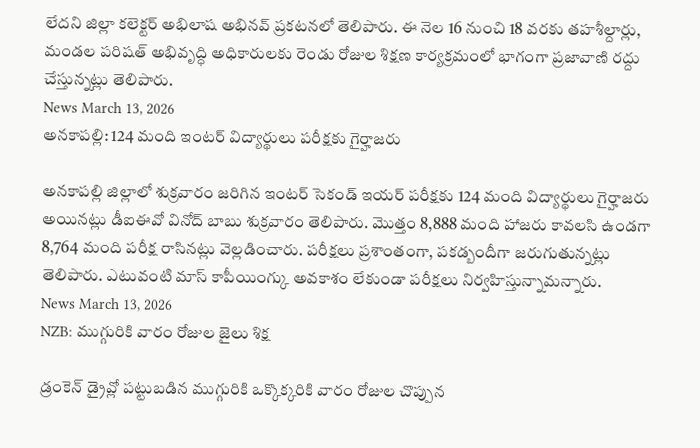లేదని జిల్లా కలెక్టర్ అభిలాష అభినవ్ ప్రకటనలో తెలిపారు. ఈ నెల 16 నుంచి 18 వరకు తహశీల్దార్లు, మండల పరిషత్ అభివృద్ధి అధికారులకు రెండు రోజుల శిక్షణ కార్యక్రమంలో భాగంగా ప్రజావాణి రద్దు చేస్తున్నట్లు తెలిపారు.
News March 13, 2026
అనకాపల్లి: 124 మంది ఇంటర్ విద్యార్థులు పరీక్షకు గైర్హాజరు

అనకాపల్లి జిల్లాలో శుక్రవారం జరిగిన ఇంటర్ సెకండ్ ఇయర్ పరీక్షకు 124 మంది విద్యార్థులు గైర్హాజరు అయినట్లు డీఐఈవో వినోద్ బాబు శుక్రవారం తెలిపారు. మొత్తం 8,888 మంది హాజరు కావలసి ఉండగా 8,764 మంది పరీక్ష రాసినట్లు వెల్లడించారు. పరీక్షలు ప్రశాంతంగా, పకడ్బందీగా జరుగుతున్నట్లు తెలిపారు. ఎటువంటి మాస్ కాపీయింగ్కు అవకాశం లేకుండా పరీక్షలు నిర్వహిస్తున్నామన్నారు.
News March 13, 2026
NZB: ముగ్గురికి వారం రోజుల జైలు శిక్ష

డ్రంకెన్ డ్రైవ్లో పట్టుబడిన ముగ్గురికి ఒక్కొక్కరికి వారం రోజుల చొప్పున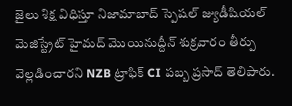జైలు శిక్ష విధిస్తూ నిజామాబాద్ స్పెషల్ జ్యుడీషియల్ మెజిస్ట్రేట్ హైమద్ మొయినుద్దీన్ శుక్రవారం తీర్పు వెల్లడించారని NZB ట్రాఫిక్ CI పబ్బ ప్రసాద్ తెలిపారు.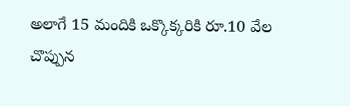అలాగే 15 మందికి ఒక్కొక్కరికి రూ.10 వేల చొప్పున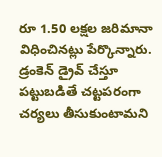రూ 1.50 లక్షల జరిమానా విధించినట్లు పేర్కొన్నారు. డ్రంకెన్ డ్రైవ్ చేస్తూ పట్టుబడితే చట్టపరంగా చర్యలు తీసుకుంటామని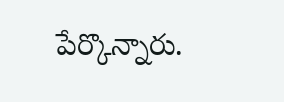పేర్కొన్నారు.